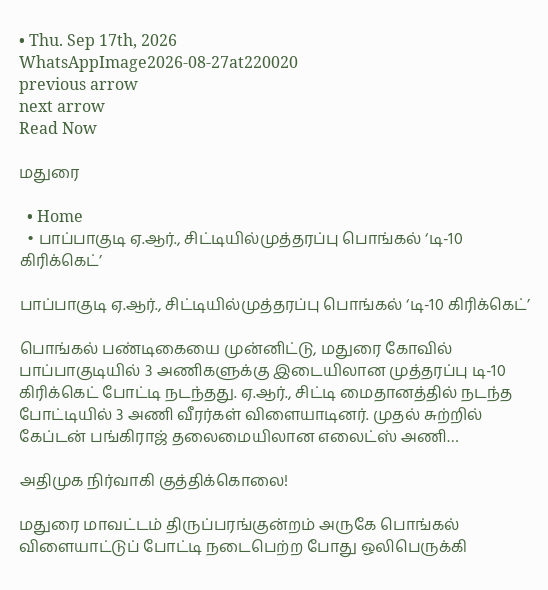• Thu. Sep 17th, 2026
WhatsAppImage2026-08-27at220020
previous arrow
next arrow
Read Now

மதுரை

  • Home
  • பாப்பாகுடி ஏ.ஆர்., சிட்டியில்முத்தரப்பு பொங்கல் ‘டி-10 கிரிக்கெட்’

பாப்பாகுடி ஏ.ஆர்., சிட்டியில்முத்தரப்பு பொங்கல் ‘டி-10 கிரிக்கெட்’

பொங்கல் பண்டிகையை முன்னிட்டு, மதுரை கோவில் பாப்பாகுடியில் 3 அணிகளுக்கு இடையிலான முத்தரப்பு டி-10 கிரிக்கெட் போட்டி நடந்தது. ஏ.ஆர்., சிட்டி மைதானத்தில் நடந்த போட்டியில் 3 அணி வீரர்கள் விளையாடினர். முதல் சுற்றில் கேப்டன் பங்கிராஜ் தலைமையிலான எலைட்ஸ் அணி…

அதிமுக நிர்வாகி குத்திக்கொலை!

மதுரை மாவட்டம் திருப்பரங்குன்றம் அருகே பொங்கல் விளையாட்டுப் போட்டி நடைபெற்ற போது ஒலிபெருக்கி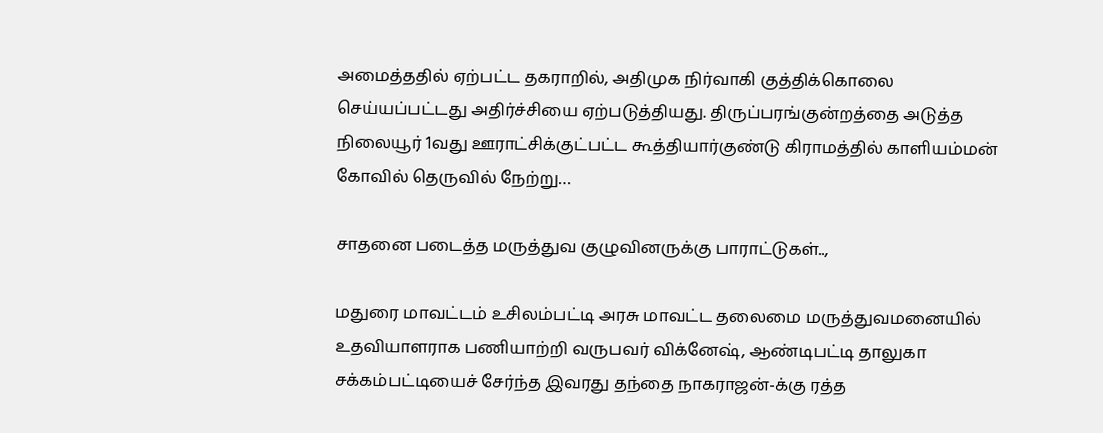அமைத்ததில் ஏற்பட்ட தகராறில், அதிமுக நிர்வாகி குத்திக்கொலை செய்யப்பட்டது அதிர்ச்சியை ஏற்படுத்தியது. திருப்பரங்குன்றத்தை அடுத்த நிலையூர் 1வது ஊராட்சிக்குட்பட்ட கூத்தியார்குண்டு கிராமத்தில் காளியம்மன் கோவில் தெருவில் நேற்று…

சாதனை படைத்த மருத்துவ குழுவினருக்கு பாராட்டுகள்..,

மதுரை மாவட்டம் உசிலம்பட்டி அரசு மாவட்ட தலைமை மருத்துவமனையில் உதவியாளராக பணியாற்றி வருபவர் விக்னேஷ், ஆண்டிபட்டி தாலுகா சக்கம்பட்டியைச் சேர்ந்த இவரது தந்தை நாகராஜன்-க்கு ரத்த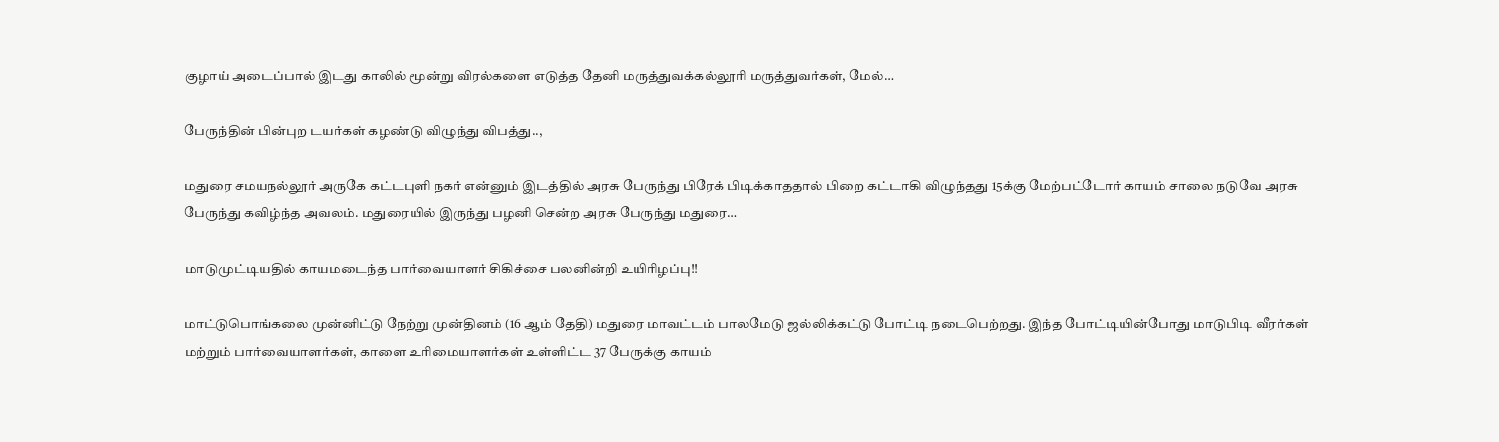குழாய் அடைப்பால் இடது காலில் மூன்று விரல்களை எடுத்த தேனி மருத்துவக்கல்லூரி மருத்துவர்கள், மேல்…

பேருந்தின் பின்புற டயர்கள் கழண்டு விழுந்து விபத்து..,

மதுரை சமயநல்லூர் அருகே கட்டபுளி நகர் என்னும் இடத்தில் அரசு பேருந்து பிரேக் பிடிக்காததால் பிறை கட்டாகி விழுந்தது 15க்கு மேற்பட்டோர் காயம் சாலை நடுவே அரசு பேருந்து கவிழ்ந்த அவலம். மதுரையில் இருந்து பழனி சென்ற அரசு பேருந்து மதுரை…

மாடுமுட்டியதில் காயமடைந்த பார்வையாளர் சிகிச்சை பலனின்றி உயிரிழப்பு!!

மாட்டுபொங்கலை முன்னிட்டு நேற்று முன்தினம் (16 ஆம் தேதி) மதுரை மாவட்டம் பாலமேடு ஜல்லிக்கட்டு போட்டி நடைபெற்றது. இந்த போட்டியின்போது மாடுபிடி வீரர்கள் மற்றும் பார்வையாளர்கள், காளை உரிமையாளர்கள் உள்ளிட்ட 37 பேருக்கு காயம்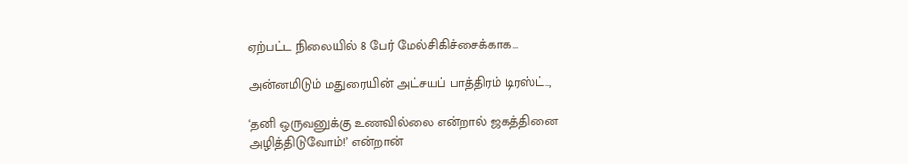ஏற்பட்ட நிலையில் 8 பேர் மேல்சிகிச்சைக்காக…

அன்னமிடும் மதுரையின் அட்சயப் பாத்திரம் டிரஸ்ட்..,

‘தனி ஒருவனுக்கு உணவில்லை என்றால் ஜகத்தினை அழித்திடுவோம்!’ என்றான்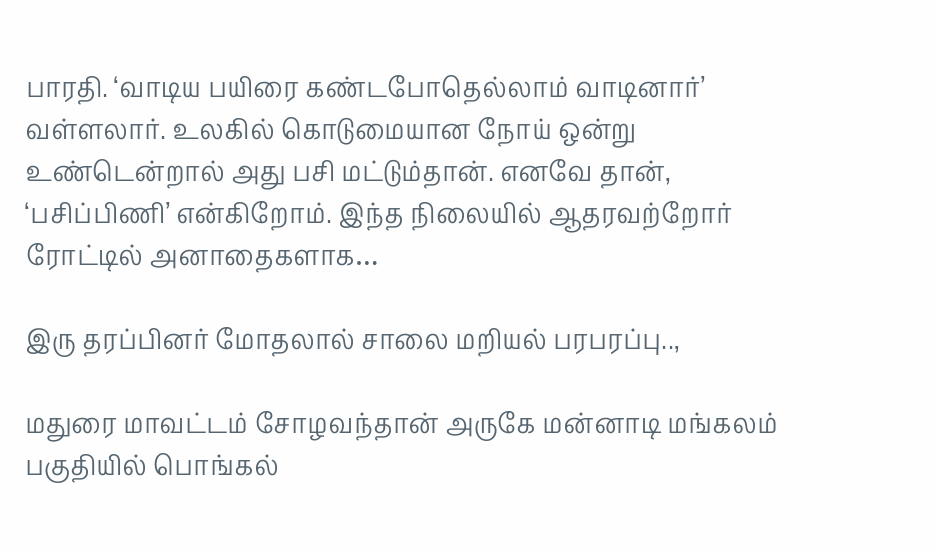பாரதி. ‘வாடிய பயிரை கண்டபோதெல்லாம் வாடினார்’ வள்ளலார். உலகில் கொடுமையான நோய் ஒன்று உண்டென்றால் அது பசி மட்டும்தான். எனவே தான், ‘பசிப்பிணி’ என்கிறோம். இந்த நிலையில் ஆதரவற்றோர் ரோட்டில் அனாதைகளாக…

இரு தரப்பினர் மோதலால் சாலை மறியல் பரபரப்பு..,

மதுரை மாவட்டம் சோழவந்தான் அருகே மன்னாடி மங்கலம் பகுதியில் பொங்கல்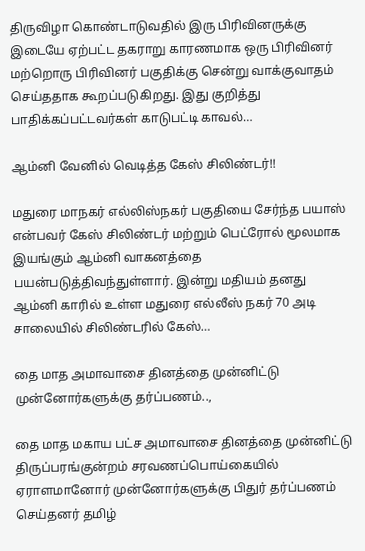திருவிழா கொண்டாடுவதில் இரு பிரிவினருக்கு இடையே ஏற்பட்ட தகராறு காரணமாக ஒரு பிரிவினர் மற்றொரு பிரிவினர் பகுதிக்கு சென்று வாக்குவாதம் செய்ததாக கூறப்படுகிறது. இது குறித்து பாதிக்கப்பட்டவர்கள் காடுபட்டி காவல்…

ஆம்னி வேனில் வெடித்த கேஸ் சிலிண்டர்!!

மதுரை மாநகர் எல்லிஸ்நகர் பகுதியை சேர்ந்த பயாஸ் என்பவர் கேஸ் சிலிண்டர் மற்றும் பெட்ரோல் மூலமாக இயங்கும் ஆம்னி வாகனத்தை பயன்படுத்திவந்துள்ளார். இன்று மதியம் தனது ஆம்னி காரில் உள்ள மதுரை எல்லீஸ் நகர் 70 அடி சாலையில் சிலிண்டரில் கேஸ்…

தை மாத அமாவாசை தினத்தை முன்னிட்டு முன்னோர்களுக்கு தர்ப்பணம்..,

தை மாத மகாய பட்ச அமாவாசை தினத்தை முன்னிட்டு திருப்பரங்குன்றம் சரவணப்பொய்கையில் ஏராளமானோர் முன்னோர்களுக்கு பிதுர் தர்ப்பணம் செய்தனர் தமிழ்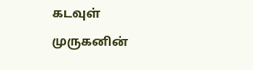கடவுள் முருகனின்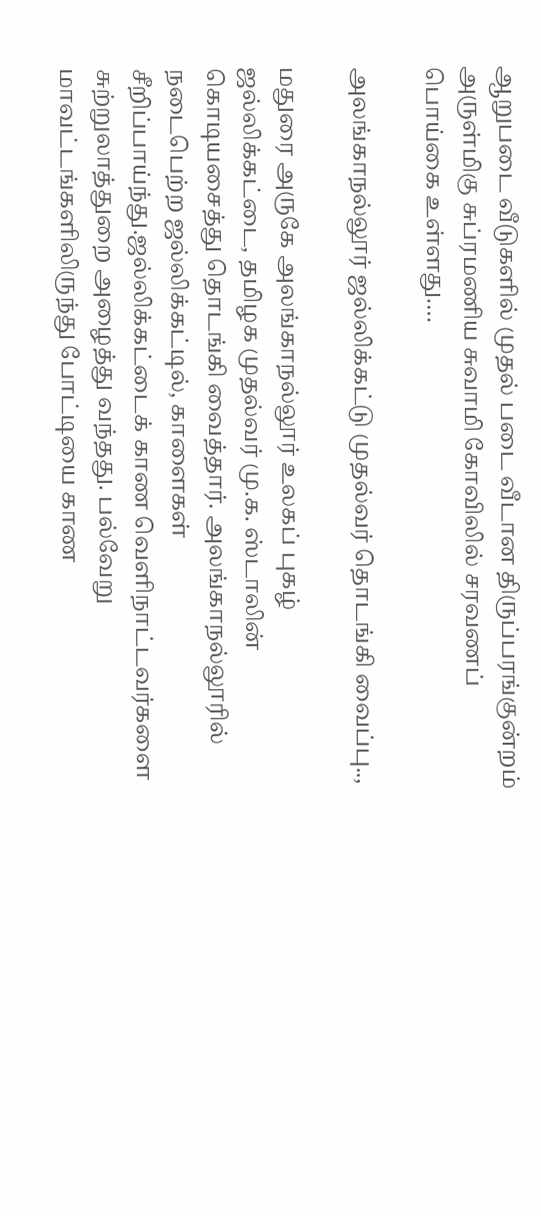ஆறுபடை வீடுகளில் முதல் படை வீடான திருப்பரங்குன்றம் அருள்மிகு சுப்ரமணிய சுவாமி கோவிலில் சரவணப் பொய்கை உள்ளது.…

அலங்காநல்லூர் ஜல்லிக்கட்டு முதல்வர் தொடங்கி வைப்பு..,

மதுரை அருகே அலங்காநல்லூர் உலகப் புகழ் ஜல்லிக்கட்டை, தமிழக முதல்வர் மு.க. ஸ்டாலின் கொடியசைத்து தொடங்கி வைத்தார். அலங்காநல்லூரில் நடைபெற்ற ஜல்லிக்கட்டில், காளைகள் சீறிப்பாய்ந்து.ஜல்லிக்கட்டைக் காண வெளிநாட்டவர்களை சுற்றுலாத்துறை அழைத்து வந்தது. பல்வேறு மாவட்டங்களிலிருந்து போட்டியை காண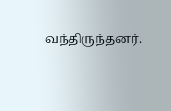வந்திருந்தனர்.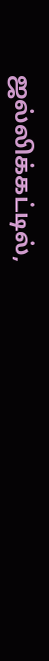ஜல்லிக்கட்டில்,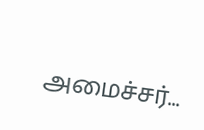அமைச்சர்…